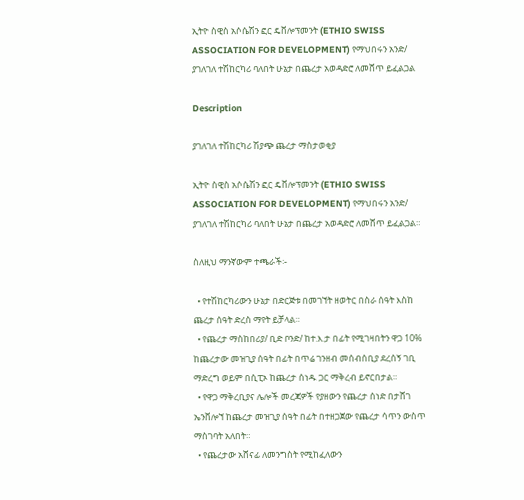ኢትዮ ስዊስ አሶሴሽን ፎር ዴቨሎፕመንት (ETHIO SWISS ASSOCIATION FOR DEVELOPMENT) የማህበሩን አንድ/ ያገለገለ ተሽከርካሪ ባለበት ሁኔታ በጨረታ አወዳድሮ ለመሸጥ ይፈልጋል

Description

ያገለገለ ተሽከርካሪ ሽያጭ ጨረታ ማስታወቂያ

ኢትዮ ስዊስ አሶሴሽን ፎር ዴቨሎፕመንት (ETHIO SWISS ASSOCIATION FOR DEVELOPMENT) የማህበሩን አንድ/ ያገለገለ ተሽከርካሪ ባለበት ሁኔታ በጨረታ አወዳድሮ ለመሸጥ ይፈልጋል።

ስለዚህ ማንኛውም ተጫራች፡-

  • የተሽከርካሪውን ሁኔታ በድርጅቱ በመገኘት ዘወትር በስራ ሰዓት እስከ ጨረታ ሰዓት ድረስ ማየት ይቻላል።
  • የጨረታ ማስከበሪያ/ ቢድ ቦንድ/ ከተ.እ.ታ በፊት የሚገዛበትን ዋጋ 10% ከጨረታው መዝጊያ ሰዓት በፊት በጥሬ ገንዘብ መሰብሰቢያ ደረሰኝ ገቢ ማድረግ ወይም በሲፒኦ ከጨረታ ሰነዱ ጋር ማቅረብ ይኖርበታል።
  • የዋጋ ማቅረቢያና ሌሎች መረጃዎች የያዘውን የጨረታ ሰነድ በታሸገ ኤንቨሎኘ ከጨረታ መዝጊያ ሰዓት በፊት በተዘጋጀው የጨረታ ሳጥን ውስጥ ማስገባት አለበት።
  • የጨረታው አሸናፊ ለመንግስት የሚከፈለውን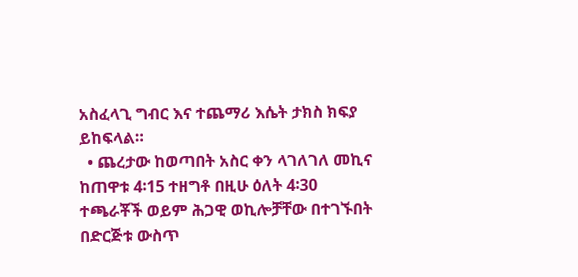አስፈላጊ ግብር እና ተጨማሪ እሴት ታክስ ክፍያ ይከፍላል።
  • ጨረታው ከወጣበት አስር ቀን ላገለገለ መኪና ከጠዋቱ 4፡15 ተዘግቶ በዚሁ ዕለት 4፡30 ተጫራቾች ወይም ሕጋዊ ወኪሎቻቸው በተገኙበት በድርጅቱ ውስጥ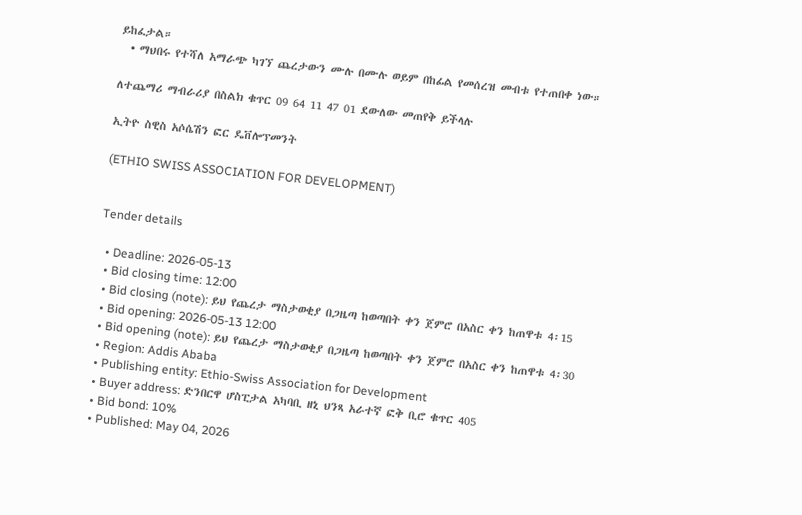ይከፈታል።
  • ማህበሩ የተሻለ አማራጭ ካገኘ ጨረታውን ሙሉ በሙሉ ወይም በከፊል የመሰረዝ መብቱ የተጠበቀ ነው።

ለተጨማሪ ማብራሪያ በስልክ ቁጥር 09 64 11 47 01 ደውለው መጠየቅ ይችላሉ

ኢትዮ ስዊስ አሶሴሽን ፎር ዴቨሎፕመንት

(ETHIO SWISS ASSOCIATION FOR DEVELOPMENT)


Tender details

  • Deadline: 2026-05-13
  • Bid closing time: 12:00
  • Bid closing (note): ይህ የጨረታ ማስታወቂያ በጋዜጣ ከወጣበት ቀን ጀምሮ በአስር ቀን ከጠዋቱ 4፡15
  • Bid opening: 2026-05-13 12:00
  • Bid opening (note): ይህ የጨረታ ማስታወቂያ በጋዜጣ ከወጣበት ቀን ጀምሮ በአስር ቀን ከጠዋቱ 4፡30
  • Region: Addis Ababa
  • Publishing entity: Ethio-Swiss Association for Development
  • Buyer address: ድንበርዋ ሆስፒታል አካባቢ ዘኒ ህንጻ አራተኛ ፎቅ ቢሮ ቁጥር 405
  • Bid bond: 10%
  • Published: May 04, 2026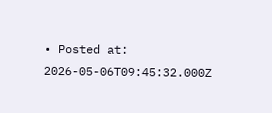• Posted at: 2026-05-06T09:45:32.000Z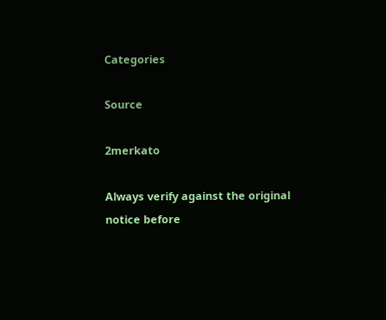Categories

Source

2merkato

Always verify against the original notice before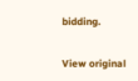bidding.

View original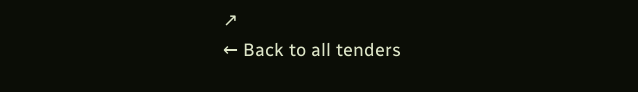↗
← Back to all tenders